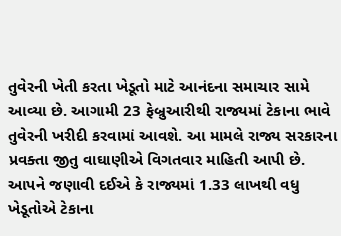તુવેરની ખેતી કરતા ખેડૂતો માટે આનંદના સમાચાર સામે આવ્યા છે. આગામી 23 ફેબ્રુઆરીથી રાજ્યમાં ટેકાના ભાવે તુવેરની ખરીદી કરવામાં આવશે. આ મામલે રાજ્ય સરકારના પ્રવક્તા જીતુ વાઘાણીએ વિગતવાર માહિતી આપી છે. આપને જણાવી દઈએ કે રાજ્યમાં 1.33 લાખથી વધુ ખેડૂતોએ ટેકાના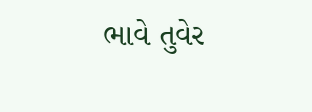ભાવે તુવેર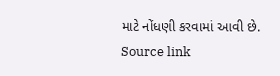માટે નોંધણી કરવામાં આવી છે.
Source link